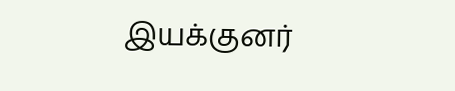இயக்குனர்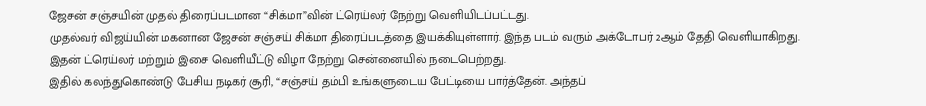ஜேசன் சஞ்சயின் முதல் திரைப்படமான “சிக்மா”வின் ட்ரெய்லர் நேற்று வெளியிடப்பட்டது.
முதல்வர் விஜய்யின் மகனான ஜேசன் சஞ்சய் சிக்மா திரைப்படத்தை இயக்கியுள்ளார். இந்த படம் வரும் அக்டோபர் 2ஆம் தேதி வெளியாகிறது.
இதன் ட்ரெய்லர் மற்றும் இசை வெளியீட்டு விழா நேற்று சென்னையில் நடைபெற்றது.
இதில் கலந்துகொண்டு பேசிய நடிகர் சூரி, “சஞ்சய் தம்பி உங்களுடைய பேட்டியை பார்த்தேன். அந்தப்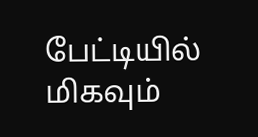பேட்டியில் மிகவும்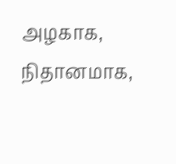அழகாக, நிதானமாக,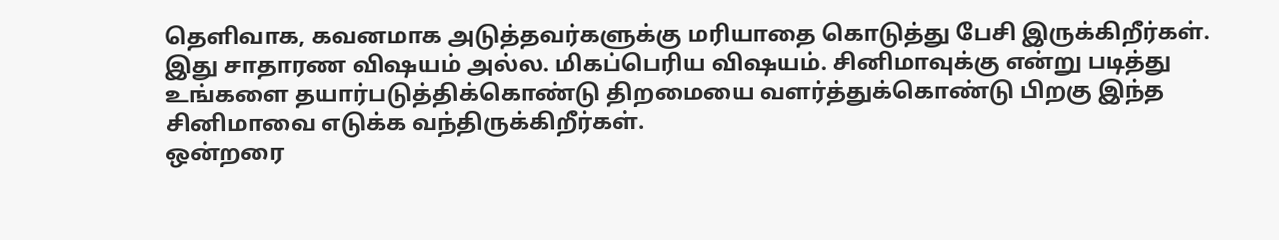தெளிவாக, கவனமாக அடுத்தவர்களுக்கு மரியாதை கொடுத்து பேசி இருக்கிறீர்கள்.
இது சாதாரண விஷயம் அல்ல. மிகப்பெரிய விஷயம். சினிமாவுக்கு என்று படித்து உங்களை தயார்படுத்திக்கொண்டு திறமையை வளர்த்துக்கொண்டு பிறகு இந்த சினிமாவை எடுக்க வந்திருக்கிறீர்கள்.
ஒன்றரை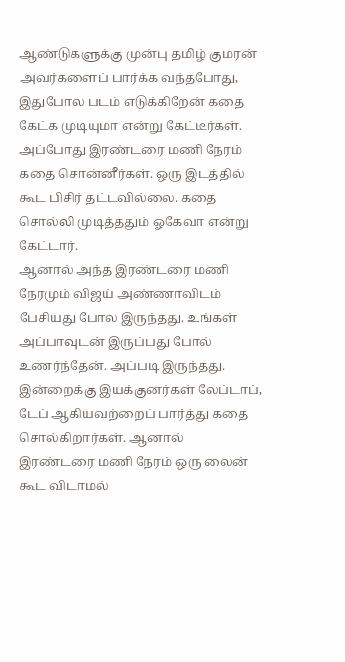ஆண்டுகளுக்கு முன்பு தமிழ் குமரன் அவர்களைப் பார்க்க வந்தபோது, இதுபோல படம் எடுக்கிறேன் கதை கேட்க முடியுமா என்று கேட்டீர்கள்.
அப்போது இரண்டரை மணி நேரம் கதை சொன்னீர்கள். ஒரு இடத்தில் கூட பிசிர் தட்டவில்லை. கதை சொல்லி முடித்ததும் ஓகேவா என்று கேட்டார்.
ஆனால் அந்த இரண்டரை மணி நேரமும் விஜய் அண்ணாவிடம் பேசியது போல இருந்தது. உங்கள் அப்பாவுடன் இருப்பது போல் உணர்ந்தேன். அப்படி இருந்தது.
இன்றைக்கு இயக்குனர்கள் லேப்டாப், டேப் ஆகியவற்றைப் பார்த்து கதை சொல்கிறார்கள். ஆனால் இரண்டரை மணி நேரம் ஒரு லைன் கூட விடாமல்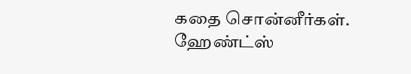கதை சொன்னீர்கள். ஹேண்ட்ஸ்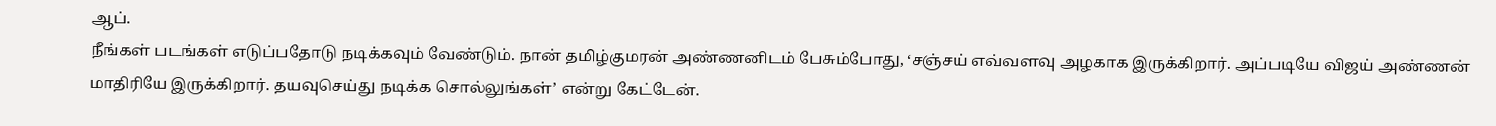ஆப்.
நீங்கள் படங்கள் எடுப்பதோடு நடிக்கவும் வேண்டும். நான் தமிழ்குமரன் அண்ணனிடம் பேசும்போது, ‘சஞ்சய் எவ்வளவு அழகாக இருக்கிறார். அப்படியே விஜய் அண்ணன் மாதிரியே இருக்கிறார். தயவுசெய்து நடிக்க சொல்லுங்கள்’ என்று கேட்டேன்.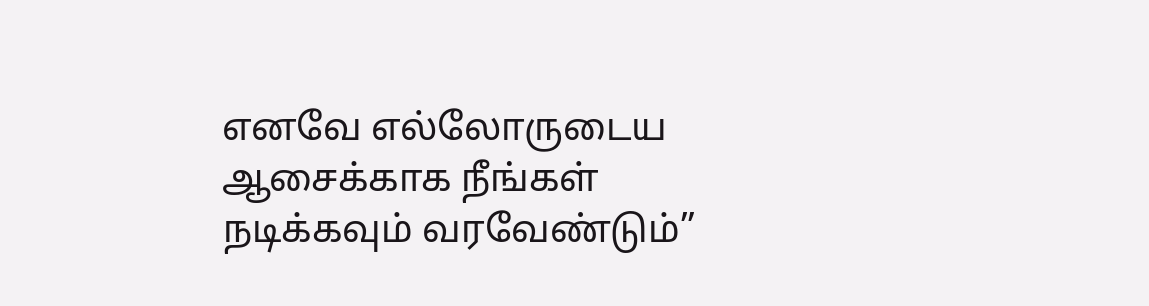எனவே எல்லோருடைய ஆசைக்காக நீங்கள் நடிக்கவும் வரவேண்டும்”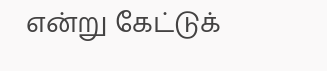என்று கேட்டுக்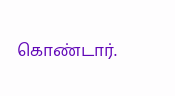கொண்டார்.